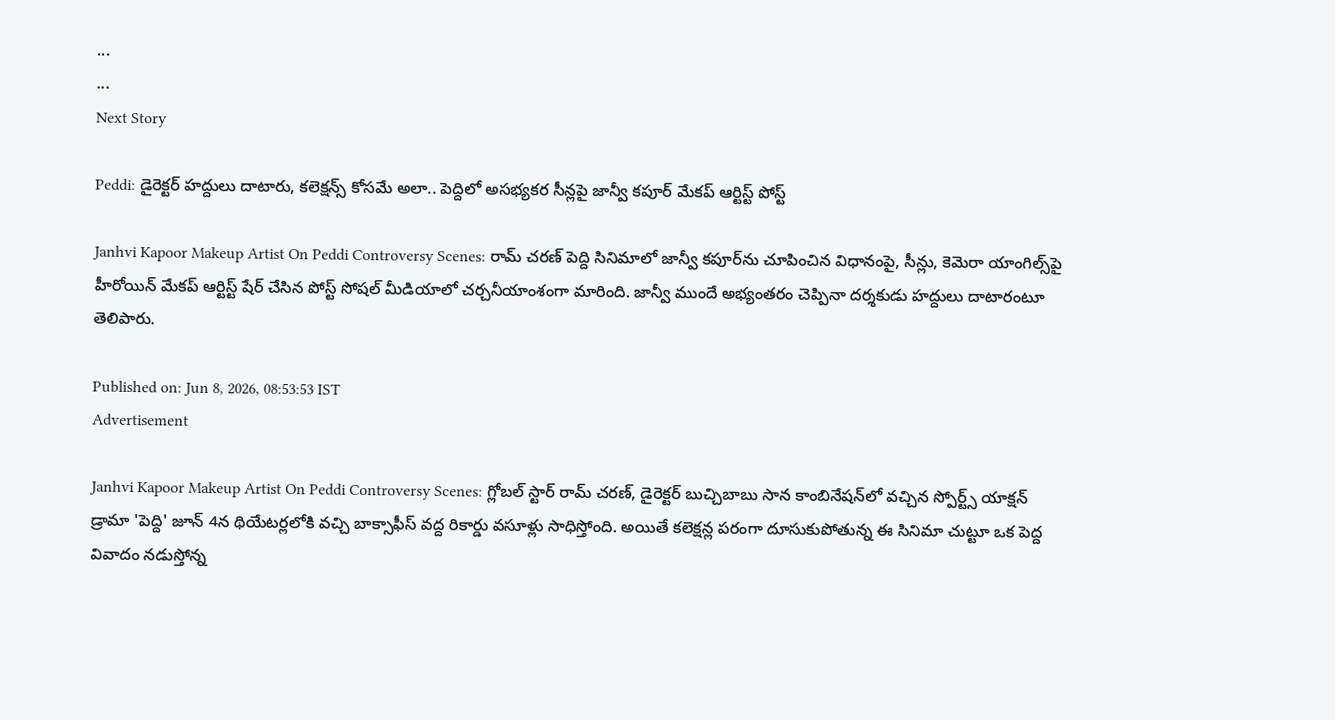...
...
Next Story

Peddi: డైరెక్టర్ హద్దులు దాటారు, కలెక్షన్స్ కోసమే అలా.. పెద్దిలో అసభ్యకర సీన్లపై జాన్వీ కపూర్ మేకప్ ఆర్టిస్ట్ పోస్ట్

Janhvi Kapoor Makeup Artist On Peddi Controversy Scenes: రామ్ చరణ్ పెద్ది సినిమాలో జాన్వీ కపూర్‌ను చూపించిన విధానంపై, సీన్లు, కెమెరా యాంగిల్స్‌పై హీరోయిన్ మేకప్ ఆర్టిస్ట్ షేర్ చేసిన పోస్ట్ సోషల్ మీడియాలో చర్చనీయాంశంగా మారింది. జాన్వీ ముందే అభ్యంతరం చెప్పినా దర్శకుడు హద్దులు దాటారంటూ తెలిపారు.

Published on: Jun 8, 2026, 08:53:53 IST
Advertisement

Janhvi Kapoor Makeup Artist On Peddi Controversy Scenes: గ్లోబల్ స్టార్ రామ్ చరణ్, డైరెక్టర్ బుచ్చిబాబు సాన కాంబినేషన్‌లో వచ్చిన స్పోర్ట్స్ యాక్షన్ డ్రామా 'పెద్ది' జూన్ 4న థియేటర్లలోకి వచ్చి బాక్సాఫీస్ వద్ద రికార్డు వసూళ్లు సాధిస్తోంది. అయితే కలెక్షన్ల పరంగా దూసుకుపోతున్న ఈ సినిమా చుట్టూ ఒక పెద్ద వివాదం నడుస్తోన్న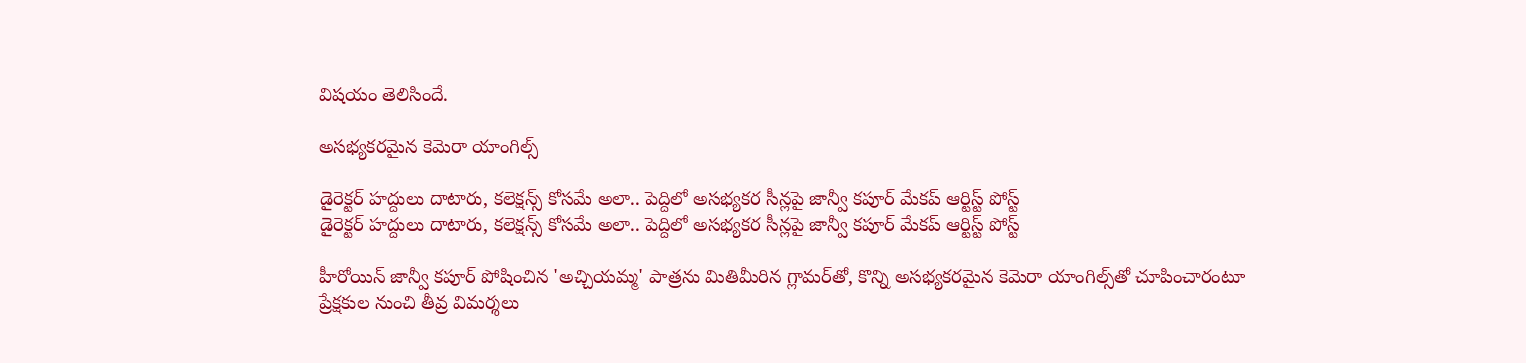విషయం తెలిసిందే.

అసభ్యకరమైన కెమెరా యాంగిల్స్

డైరెక్టర్ హద్దులు దాటారు, కలెక్షన్స్ కోసమే అలా.. పెద్దిలో అసభ్యకర సీన్లపై జాన్వీ కపూర్ మేకప్ ఆర్టిస్ట్ పోస్ట్
డైరెక్టర్ హద్దులు దాటారు, కలెక్షన్స్ కోసమే అలా.. పెద్దిలో అసభ్యకర సీన్లపై జాన్వీ కపూర్ మేకప్ ఆర్టిస్ట్ పోస్ట్

హీరోయిన్ జాన్వీ కపూర్ పోషించిన 'అచ్చియమ్మ' పాత్రను మితిమీరిన గ్లామర్‌తో, కొన్ని అసభ్యకరమైన కెమెరా యాంగిల్స్‌తో చూపించారంటూ ప్రేక్షకుల నుంచి తీవ్ర విమర్శలు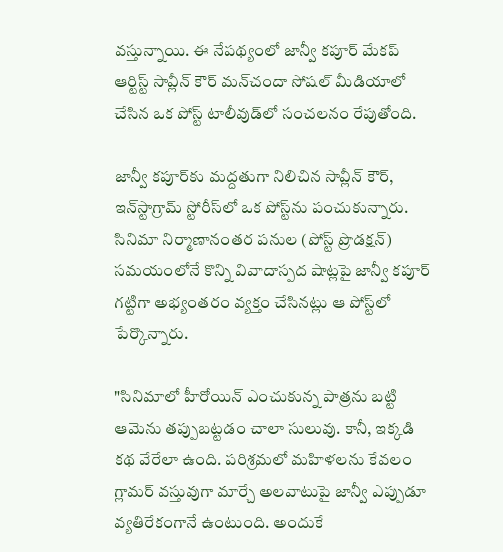వస్తున్నాయి. ఈ నేపథ్యంలో జాన్వీ కపూర్ మేకప్ ఆర్టిస్ట్ సావ్లీన్ కౌర్ మన్‌చందా సోషల్ మీడియాలో చేసిన ఒక పోస్ట్ టాలీవుడ్‌లో సంచలనం రేపుతోంది.

జాన్వీ కపూర్‌కు మద్దతుగా నిలిచిన సావ్లీన్ కౌర్, ఇన్‌స్టాగ్రామ్ స్టోరీస్‌లో ఒక పోస్ట్‌ను పంచుకున్నారు. సినిమా నిర్మాణానంతర పనుల (పోస్ట్ ప్రొడక్షన్) సమయంలోనే కొన్ని వివాదాస్పద షాట్లపై జాన్వీ కపూర్ గట్టిగా అభ్యంతరం వ్యక్తం చేసినట్లు ఆ పోస్ట్‌లో పేర్కొన్నారు.

"సినిమాలో హీరోయిన్ ఎంచుకున్న పాత్రను బట్టి ఆమెను తప్పుబట్టడం చాలా సులువు. కానీ, ఇక్కడి కథ వేరేలా ఉంది. పరిశ్రమలో మహిళలను కేవలం గ్లామర్ వస్తువుగా మార్చే అలవాటుపై జాన్వీ ఎప్పుడూ వ్యతిరేకంగానే ఉంటుంది. అందుకే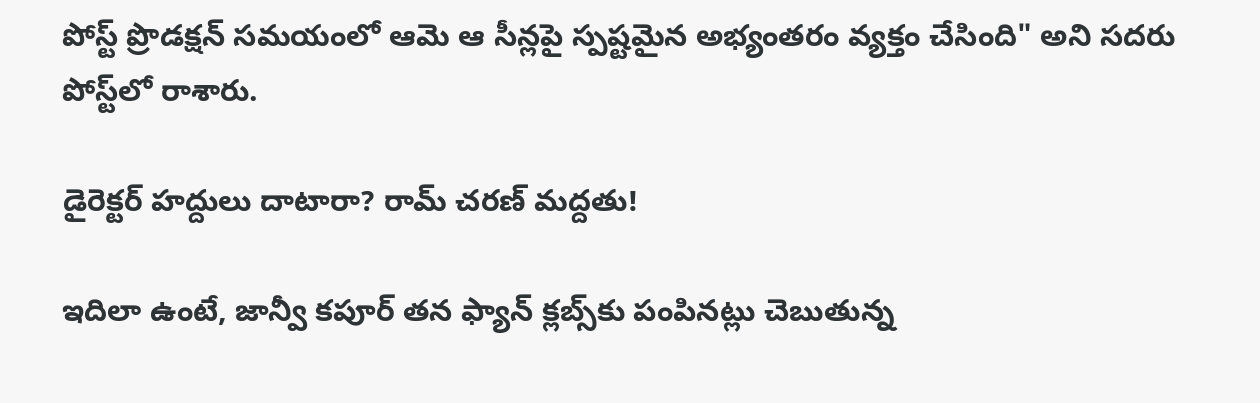పోస్ట్ ప్రొడక్షన్ సమయంలో ఆమె ఆ సీన్లపై స్పష్టమైన అభ్యంతరం వ్యక్తం చేసింది" అని సదరు పోస్ట్‌లో రాశారు.

డైరెక్టర్ హద్దులు దాటారా? రామ్ చరణ్ మద్దతు!

ఇదిలా ఉంటే, జాన్వీ కపూర్ తన ఫ్యాన్ క్లబ్స్‌కు పంపినట్లు చెబుతున్న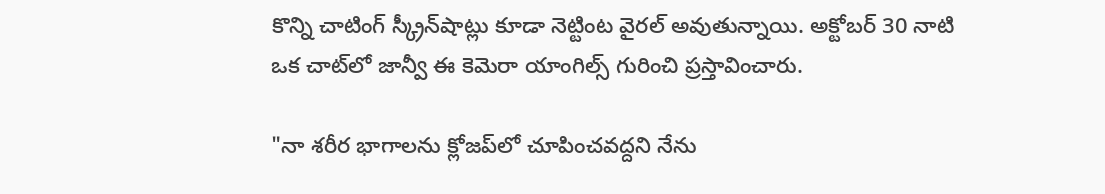కొన్ని చాటింగ్ స్క్రీన్‌షాట్లు కూడా నెట్టింట వైరల్ అవుతున్నాయి. అక్టోబర్ 30 నాటి ఒక చాట్‌లో జాన్వీ ఈ కెమెరా యాంగిల్స్ గురించి ప్రస్తావించారు.

"నా శరీర భాగాలను క్లోజప్‌లో చూపించవద్దని నేను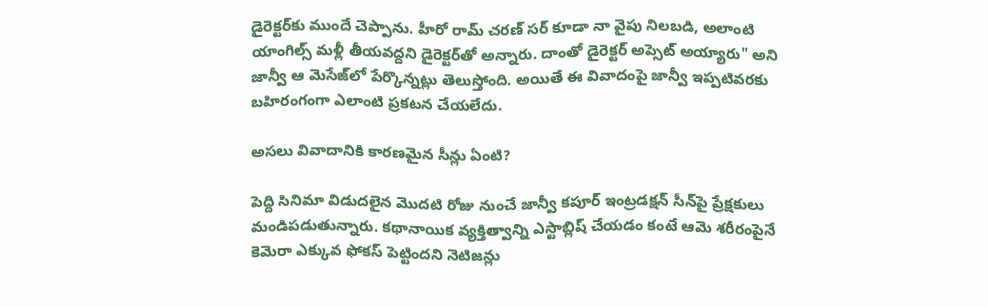డైరెక్టర్‌కు ముందే చెప్పాను. హీరో రామ్ చరణ్ సర్ కూడా నా వైపు నిలబడి, అలాంటి యాంగిల్స్ మళ్లీ తీయవద్దని డైరెక్టర్‌తో అన్నారు. దాంతో డైరెక్టర్ అప్సెట్ అయ్యారు" అని జాన్వీ ఆ మెసేజ్‌లో పేర్కొన్నట్లు తెలుస్తోంది. అయితే ఈ వివాదంపై జాన్వీ ఇప్పటివరకు బహిరంగంగా ఎలాంటి ప్రకటన చేయలేదు.

అసలు వివాదానికి కారణమైన సీన్లు ఏంటి?

పెద్ది సినిమా విడుదలైన మొదటి రోజు నుంచే జాన్వీ కపూర్ ఇంట్రడక్షన్ సీన్‌పై ప్రేక్షకులు మండిపడుతున్నారు. కథానాయిక వ్యక్తిత్వాన్ని ఎస్టాబ్లిష్ చేయడం కంటే ఆమె శరీరంపైనే కెమెరా ఎక్కువ ఫోకస్ పెట్టిందని నెటిజన్లు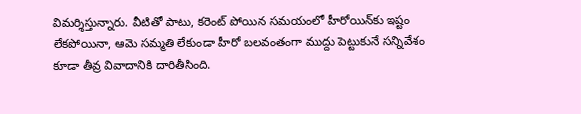విమర్శిస్తున్నారు. వీటితో పాటు, కరెంట్ పోయిన సమయంలో హీరోయిన్‌కు ఇష్టం లేకపోయినా, ఆమె సమ్మతి లేకుండా హీరో బలవంతంగా ముద్దు పెట్టుకునే సన్నివేశం కూడా తీవ్ర వివాదానికి దారితీసింది.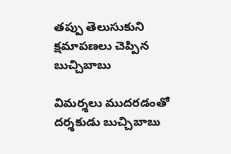తప్పు తెలుసుకుని క్షమాపణలు చెప్పిన బుచ్చిబాబు

విమర్శలు ముదరడంతో దర్శకుడు బుచ్చిబాబు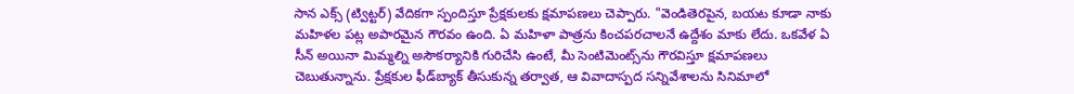సాన ఎక్స్ (ట్విట్టర్) వేదికగా స్పందిస్తూ ప్రేక్షకులకు క్షమాపణలు చెప్పారు. "వెండితెరపైన, బయట కూడా నాకు మహిళల పట్ల అపారమైన గౌరవం ఉంది. ఏ మహిళా పాత్రను కించపరచాలనే ఉద్దేశం మాకు లేదు. ఒకవేళ ఏ సీన్ అయినా మిమ్మల్ని అసౌకర్యానికి గురిచేసి ఉంటే, మీ సెంటిమెంట్స్‌ను గౌరవిస్తూ క్షమాపణలు చెబుతున్నాను. ప్రేక్షకుల ఫీడ్‌బ్యాక్ తీసుకున్న తర్వాత, ఆ వివాదాస్పద సన్నివేశాలను సినిమాలో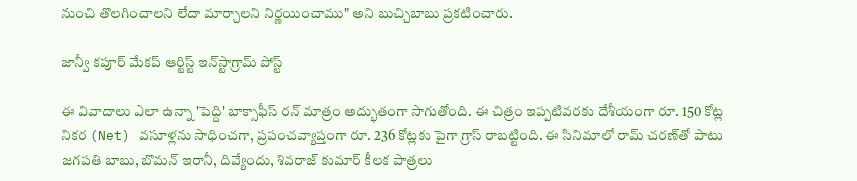నుంచి తొలగించాలని లేదా మార్చాలని నిర్ణయించాము" అని బుచ్చిబాబు ప్రకటించారు.

జాన్వీ కపూర్ మేకప్ ఆర్టిస్ట్ ఇన్‌స్టాగ్రామ్ పోస్ట్

ఈ వివాదాలు ఎలా ఉన్నా 'పెద్ది' బాక్సాఫీస్ రన్ మాత్రం అద్భుతంగా సాగుతోంది. ఈ చిత్రం ఇప్పటివరకు దేశీయంగా రూ. 150 కోట్ల నికర (Net) వసూళ్లను సాధించగా, ప్రపంచవ్యాప్తంగా రూ. 236 కోట్లకు పైగా గ్రాస్ రాబట్టింది. ఈ సినిమాలో రామ్ చరణ్‌తో పాటు జగపతి బాబు, బొమన్ ఇరానీ, దివ్యేందు, శివరాజ్ కుమార్ కీలక పాత్రలు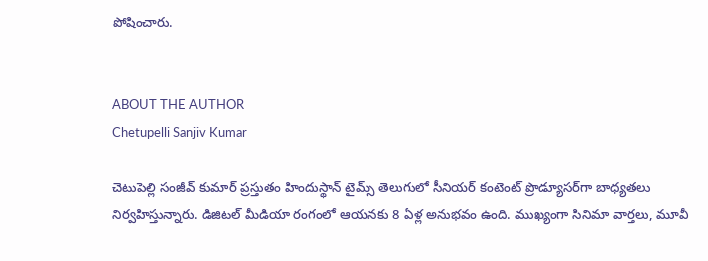పోషించారు.


ABOUT THE AUTHOR
Chetupelli Sanjiv Kumar

చెటుపెల్లి సంజీవ్ కుమార్ ప్రస్తుతం హిందుస్థాన్ టైమ్స్ తెలుగులో సీనియర్ కంటెంట్ ప్రొడ్యూసర్‌గా బాధ్యతలు నిర్వహిస్తున్నారు. డిజిటల్ మీడియా రంగంలో ఆయనకు 8 ఏళ్ల అనుభవం ఉంది. ముఖ్యంగా సినిమా వార్తలు, మూవీ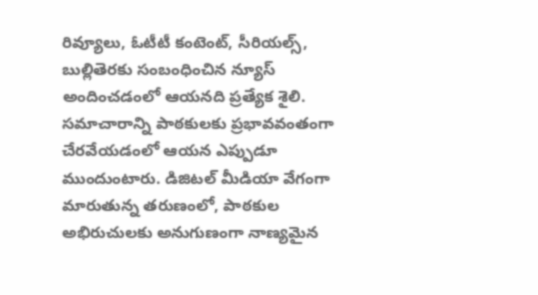రివ్యూలు, ఓటీటీ కంటెంట్, సీరియల్స్, బుల్లితెరకు సంబంధించిన న్యూస్ అందించడంలో ఆయనది ప్రత్యేక శైలి. సమాచారాన్ని పాఠకులకు ప్రభావవంతంగా చేరవేయడంలో ఆయన ఎప్పుడూ ముందుంటారు. డిజిటల్ మీడియా వేగంగా మారుతున్న తరుణంలో, పాఠకుల అభిరుచులకు అనుగుణంగా నాణ్యమైన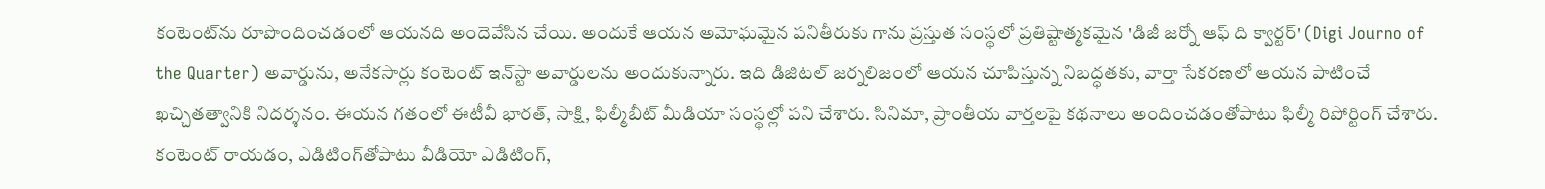కంటెంట్‌ను రూపొందించడంలో ఆయనది అందెవేసిన చేయి. అందుకే ఆయన అమోఘమైన పనితీరుకు గాను ప్రస్తుత సంస్థలో ప్రతిష్టాత్మకమైన 'డిజీ జర్నో ఆఫ్ ది క్వార్టర్' (Digi Journo of the Quarter) అవార్డును, అనేకసార్లు కంటెంట్ ఇన్‌స్టా అవార్డులను అందుకున్నారు. ఇది డిజిటల్ జర్నలిజంలో ఆయన చూపిస్తున్న నిబద్ధతకు, వార్తా సేకరణలో ఆయన పాటించే ఖచ్చితత్వానికి నిదర్శనం. ఈయన గతంలో ఈటీవీ భారత్, సాక్షి, ఫిల్మీబీట్ మీడియా సంస్థల్లో పని చేశారు. సినిమా, ప్రాంతీయ వార్తలపై కథనాలు అందించడంతోపాటు ఫిల్మీ రిపోర్టింగ్ చేశారు. కంటెంట్ రాయడం, ఎడిటింగ్‌తోపాటు వీడియో ఎడిటింగ్,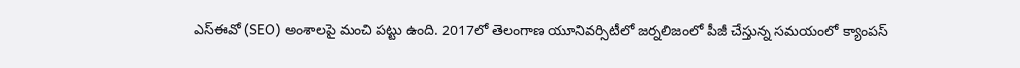ఎస్‌ఈవో (SEO) అంశాలపై మంచి పట్టు ఉంది. 2017లో తెలంగాణ యూనివర్సిటీలో జర్నలిజంలో పీజీ చేస్తున్న సమయంలో క్యాంపస్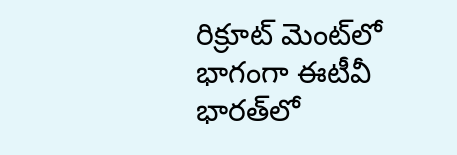రిక్రూట్ మెంట్‌లో భాగంగా ఈటీవీ భారత్‌లో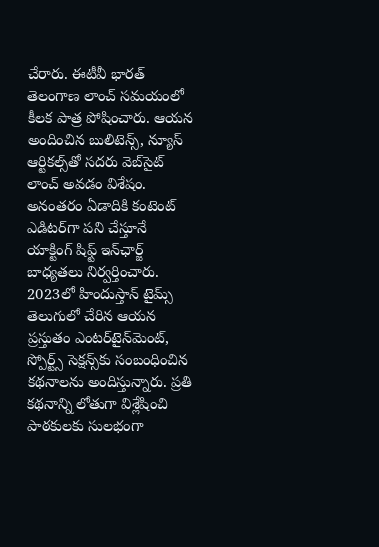చేరారు. ఈటీవీ భారత్ తెలంగాణ లాంచ్ సమయంలో కీలక పాత్ర పోషించారు. ఆయన అందించిన బులిటెన్స్, న్యూస్ ఆర్టికల్స్‌తో సదరు వెబ్‌సైట్ లాంచ్ అవడం విశేషం. అనంతరం ఏడాదికి కంటెంట్ ఎడిటర్‌గా పని చేస్తూనే యాక్టింగ్ షిఫ్ట్ ఇన్‌ఛార్జ్ బాధ్యతలు నిర్వర్తించారు. 2023లో హిందుస్తాన్ టైమ్స్ తెలుగులో చేరిన ఆయన ప్రస్తుతం ఎంటర్‌టైన్‌మెంట్, స్పోర్ట్స్ సెక్షన్స్‌కు సంబంధించిన కథనాలను అందిస్తున్నారు. ప్రతి కథనాన్ని లోతుగా విశ్లేషించి పాఠకులకు సులభంగా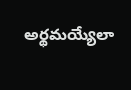అర్థమయ్యేలా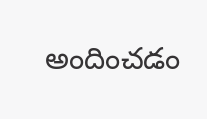అందించడం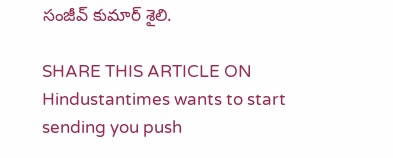సంజీవ్ కుమార్ శైలి.

SHARE THIS ARTICLE ON
Hindustantimes wants to start sending you push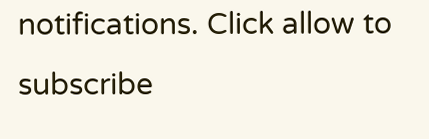notifications. Click allow to subscribe